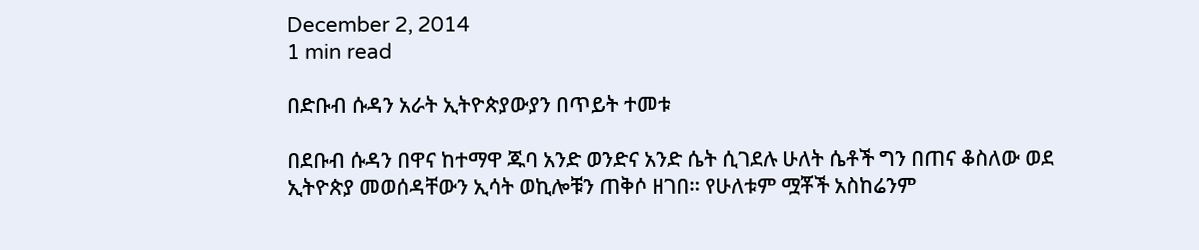December 2, 2014
1 min read

በድቡብ ሱዳን አራት ኢትዮጵያውያን በጥይት ተመቱ

በደቡብ ሱዳን በዋና ከተማዋ ጁባ አንድ ወንድና አንድ ሴት ሲገደሉ ሁለት ሴቶች ግን በጠና ቆስለው ወደ ኢትዮጵያ መወሰዳቸውን ኢሳት ወኪሎቹን ጠቅሶ ዘገበ። የሁለቱም ሟቾች አስከሬንም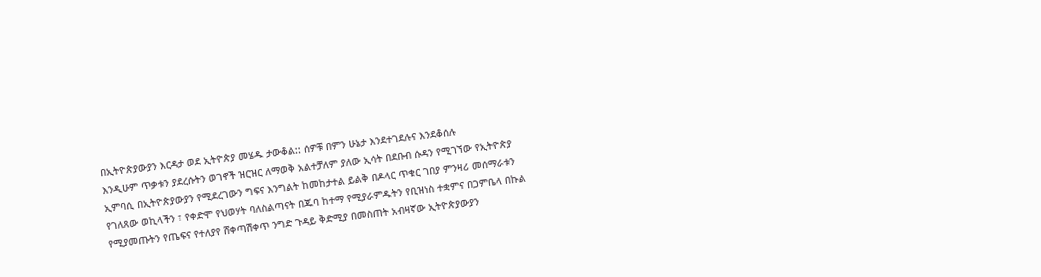በኢትዮጵያውያን እርዳታ ወደ ኢትዮጵያ መሄዱ ታውቆል:: ሰዎቹ በምን ሁኔታ እንደተገደሉና እንደቆሰሉ
እንዲሁም ጥቃቱን ያደረሱትን ወገኖች ዝርዝር ለማወቅ አልተቻለም ያለው ኢሳት በደቡብ ሱዳን የሚገኘው የኢትዮጵያ ኢምባሲ በኢትዮጵያውያን የሚደረገውን ግፍና እንግልት ከመከታተል ይልቅ በዶላር ጥቁር ገበያ ምንዛሪ መሰማራቱን የገለጸው ወኪላችን ፣ የቀድሞ የህወሃት ባለስልጣናት በጁባ ከተማ የሚያራምዱትን የቢዝነስ ተቋምና በጋምቤላ በኩል የሚያመጡትን የጤፍና የተለያየ ሸቀጣሽቀጥ ንግድ ጉዳይ ቅድሚያ በመስጠት አብዛኛው ኢትዮጵያውያን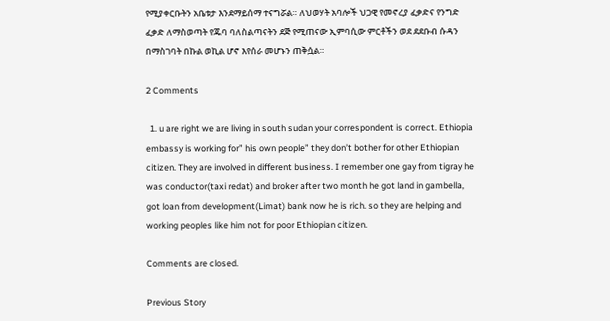የሚያቀርቡትን አቤቱታ እንደማይሰማ ተናግሯል። ለህወሃት አባሎች ህጋዊ የመኖረያ ፈቃድና የንግድ ፈቃድ ለማስወጣት የጁባ ባለስልጣናትን ደጅ የሚጠናው ኢምባሲው ምርቶችን ወደ ደደቡብ ሱዳን በማስገባት በኩል ወኪል ሆኖ እየሰራ መሆኑን ጠቅሷል።

2 Comments

  1. u are right we are living in south sudan your correspondent is correct. Ethiopia embassy is working for” his own people” they don’t bother for other Ethiopian citizen. They are involved in different business. I remember one gay from tigray he was conductor(taxi redat) and broker after two month he got land in gambella, got loan from development(Limat) bank now he is rich. so they are helping and working peoples like him not for poor Ethiopian citizen.

Comments are closed.

Previous Story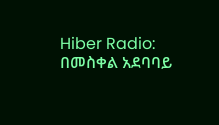Hiber Radio: በመስቀል አደባባይ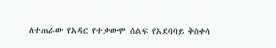ለተጠራው የአዳር የተቃውሞ ሰልፍ የአደባባይ ቅስቀሳ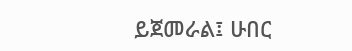ይጀመራል፤ ሁበር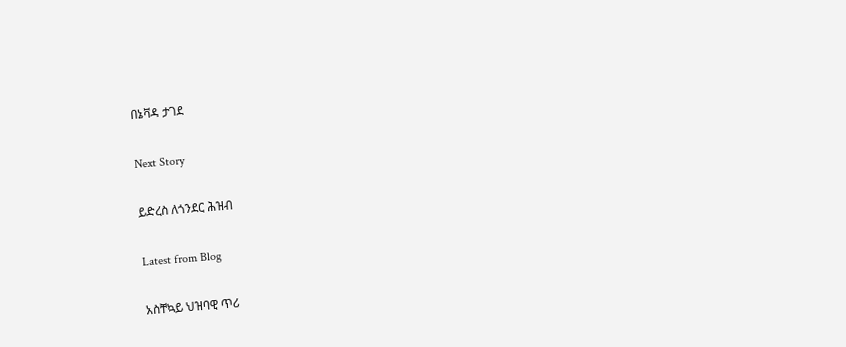በኔቫዳ ታገደ

Next Story

ይድረስ ለጎንደር ሕዝብ

Latest from Blog

አስቸኳይ ህዝባዊ ጥሪ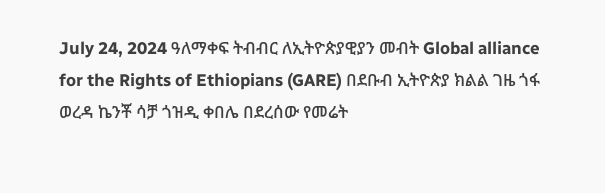July 24, 2024 ዓለማቀፍ ትብብር ለኢትዮጵያዊያን መብት Global alliance for the Rights of Ethiopians (GARE) በደቡብ ኢትዮጵያ ክልል ገዜ ጎፋ ወረዳ ኬንቾ ሳቻ ጎዝዲ ቀበሌ በደረሰው የመሬት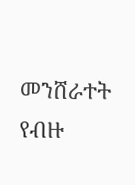መንሸራተት የብዙ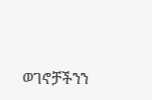ወገኖቻችንን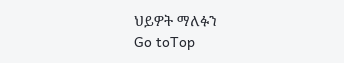ህይዎት ማለፉን
Go toTop